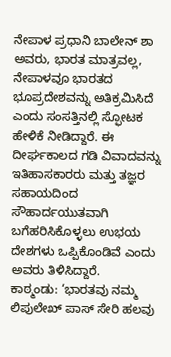ನೇಪಾಳ ಪ್ರಧಾನಿ ಬಾಲೇನ್ ಶಾ ಅವರು, ಭಾರತ ಮಾತ್ರವಲ್ಲ, ನೇಪಾಳವೂ ಭಾರತದ ಭೂಪ್ರದೇಶವನ್ನು ಅತಿಕ್ರಮಿಸಿದೆ ಎಂದು ಸಂಸತ್ತಿನಲ್ಲಿ ಸ್ಫೋಟಕ ಹೇಳಿಕೆ ನೀಡಿದ್ದಾರೆ. ಈ ದೀರ್ಘಕಾಲದ ಗಡಿ ವಿವಾದವನ್ನು ಇತಿಹಾಸಕಾರರು ಮತ್ತು ತಜ್ಞರ ಸಹಾಯದಿಂದ ಸೌಹಾರ್ದಯುತವಾಗಿ ಬಗೆಹರಿಸಿಕೊಳ್ಳಲು ಉಭಯ ದೇಶಗಳು ಒಪ್ಪಿಕೊಂಡಿವೆ ಎಂದು ಅವರು ತಿಳಿಸಿದ್ದಾರೆ.
ಕಾಠ್ಮಂಡು: ‘ಭಾರತವು ನಮ್ಮ ಲಿಪುಲೇಖ್ ಪಾಸ್ ಸೇರಿ ಹಲವು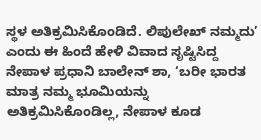ಸ್ಥಳ ಅತಿಕ್ರಮಿಸಿಕೊಂಡಿದೆ. ಲಿಪುಲೇಖ್ ನಮ್ಮದು’ ಎಂದು ಈ ಹಿಂದೆ ಹೇಳಿ ವಿವಾದ ಸೃಷ್ಟಿಸಿದ್ದ ನೇಪಾಳ ಪ್ರಧಾನಿ ಬಾಲೇನ್ ಶಾ, ‘ಬರೀ ಭಾರತ ಮಾತ್ರ ನಮ್ಮ ಭೂಮಿಯನ್ನು ಅತಿಕ್ರಮಿಸಿಕೊಂಡಿಲ್ಲ, ನೇಪಾಳ ಕೂಡ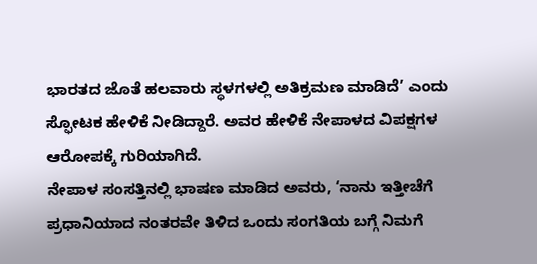ಭಾರತದ ಜೊತೆ ಹಲವಾರು ಸ್ಥಳಗಳಲ್ಲಿ ಅತಿಕ್ರಮಣ ಮಾಡಿದೆ’ ಎಂದು ಸ್ಫೋಟಕ ಹೇಳಿಕೆ ನೀಡಿದ್ದಾರೆ. ಅವರ ಹೇಳಿಕೆ ನೇಪಾಳದ ವಿಪಕ್ಷಗಳ ಆರೋಪಕ್ಕೆ ಗುರಿಯಾಗಿದೆ.
ನೇಪಾಳ ಸಂಸತ್ತಿನಲ್ಲಿ ಭಾಷಣ ಮಾಡಿದ ಅವರು, ‘ನಾನು ಇತ್ತೀಚೆಗೆ ಪ್ರಧಾನಿಯಾದ ನಂತರವೇ ತಿಳಿದ ಒಂದು ಸಂಗತಿಯ ಬಗ್ಗೆ ನಿಮಗೆ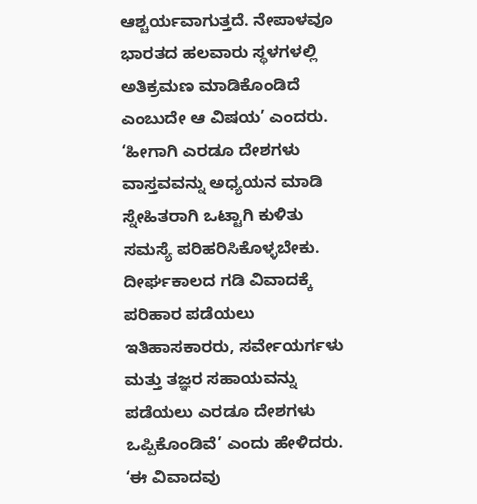ಆಶ್ಚರ್ಯವಾಗುತ್ತದೆ. ನೇಪಾಳವೂ ಭಾರತದ ಹಲವಾರು ಸ್ಥಳಗಳಲ್ಲಿ ಅತಿಕ್ರಮಣ ಮಾಡಿಕೊಂಡಿದೆ ಎಂಬುದೇ ಆ ವಿಷಯ’ ಎಂದರು.
‘ಹೀಗಾಗಿ ಎರಡೂ ದೇಶಗಳು ವಾಸ್ತವವನ್ನು ಅಧ್ಯಯನ ಮಾಡಿ ಸ್ನೇಹಿತರಾಗಿ ಒಟ್ಟಾಗಿ ಕುಳಿತು ಸಮಸ್ಯೆ ಪರಿಹರಿಸಿಕೊಳ್ಳಬೇಕು. ದೀರ್ಘಕಾಲದ ಗಡಿ ವಿವಾದಕ್ಕೆ ಪರಿಹಾರ ಪಡೆಯಲು ಇತಿಹಾಸಕಾರರು, ಸರ್ವೇಯರ್ಗಳು ಮತ್ತು ತಜ್ಞರ ಸಹಾಯವನ್ನು ಪಡೆಯಲು ಎರಡೂ ದೇಶಗಳು ಒಪ್ಪಿಕೊಂಡಿವೆ’ ಎಂದು ಹೇಳಿದರು.
‘ಈ ವಿವಾದವು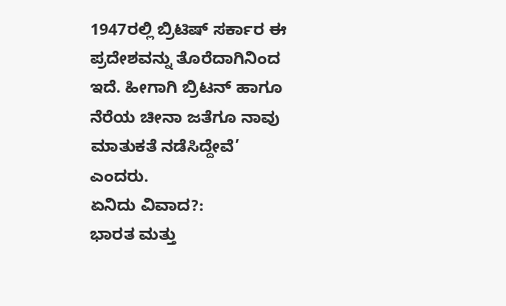1947ರಲ್ಲಿ ಬ್ರಿಟಿಷ್ ಸರ್ಕಾರ ಈ ಪ್ರದೇಶವನ್ನು ತೊರೆದಾಗಿನಿಂದ ಇದೆ. ಹೀಗಾಗಿ ಬ್ರಿಟನ್ ಹಾಗೂ ನೆರೆಯ ಚೀನಾ ಜತೆಗೂ ನಾವು ಮಾತುಕತೆ ನಡೆಸಿದ್ದೇವೆ’ ಎಂದರು.
ಏನಿದು ವಿವಾದ?:
ಭಾರತ ಮತ್ತು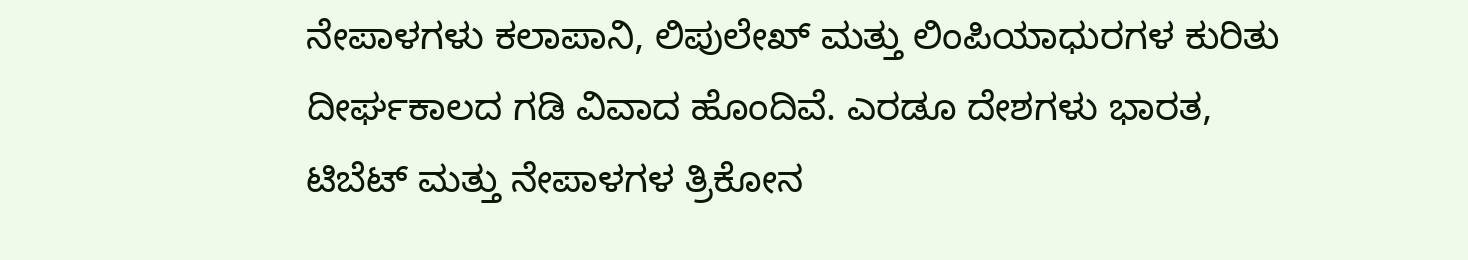ನೇಪಾಳಗಳು ಕಲಾಪಾನಿ, ಲಿಪುಲೇಖ್ ಮತ್ತು ಲಿಂಪಿಯಾಧುರಗಳ ಕುರಿತು ದೀರ್ಘಕಾಲದ ಗಡಿ ವಿವಾದ ಹೊಂದಿವೆ. ಎರಡೂ ದೇಶಗಳು ಭಾರತ, ಟಿಬೆಟ್ ಮತ್ತು ನೇಪಾಳಗಳ ತ್ರಿಕೋನ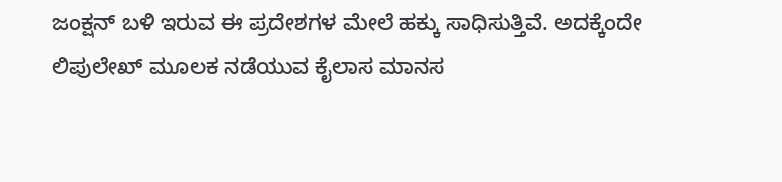ಜಂಕ್ಷನ್ ಬಳಿ ಇರುವ ಈ ಪ್ರದೇಶಗಳ ಮೇಲೆ ಹಕ್ಕು ಸಾಧಿಸುತ್ತಿವೆ. ಅದಕ್ಕೆಂದೇ ಲಿಪುಲೇಖ್ ಮೂಲಕ ನಡೆಯುವ ಕೈಲಾಸ ಮಾನಸ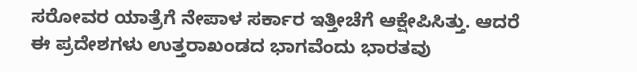ಸರೋವರ ಯಾತ್ರೆಗೆ ನೇಪಾಳ ಸರ್ಕಾರ ಇತ್ತೀಚೆಗೆ ಆಕ್ಷೇಪಿಸಿತ್ತು. ಆದರೆ ಈ ಪ್ರದೇಶಗಳು ಉತ್ತರಾಖಂಡದ ಭಾಗವೆಂದು ಭಾರತವು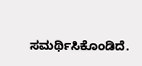ಸಮರ್ಥಿಸಿಕೊಂಡಿದೆ.